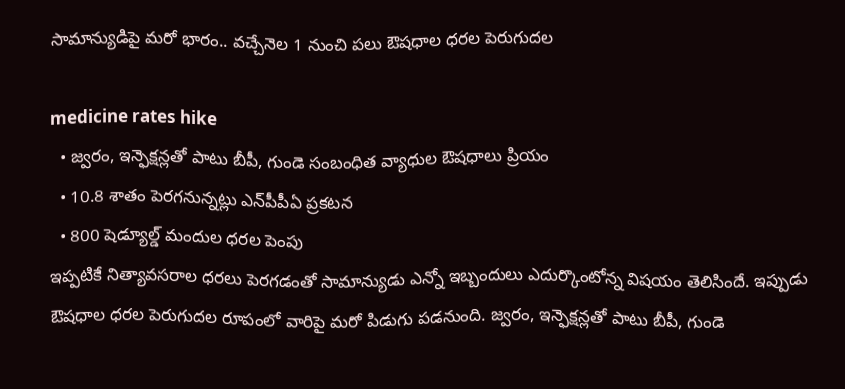సామాన్యుడిపై మ‌రో భారం.. వ‌చ్చేనెల 1 నుంచి పలు ఔష‌ధాల ధ‌ర‌ల పెరుగుద‌ల‌

medicine rates hike
  • జ్వరం, ఇన్ఫెక్షన్ల‌తో పాటు బీపీ, గుండె సంబంధిత వ్యాధుల ఔష‌ధాలు ప్రియం
  • 10.8 శాతం పెరగనున్నట్లు ఎన్‌పీపీఏ ప్ర‌క‌ట‌న‌
  • 800 షెడ్యూల్డ్‌ మందుల ధరల పెంపు
ఇప్ప‌టికే నిత్యావసరాల ధ‌ర‌లు పెర‌గ‌డంతో సామాన్యుడు ఎన్నో ఇబ్బందులు ఎదుర్కొంటోన్న విష‌యం తెలిసిందే. ఇప్పుడు ఔష‌ధాల ధ‌ర‌ల పెరుగుద‌ల‌ రూపంలో వారిపై మ‌రో పిడుగు ప‌డ‌నుంది. జ్వరం, ఇన్ఫెక్షన్ల‌తో పాటు బీపీ, గుండె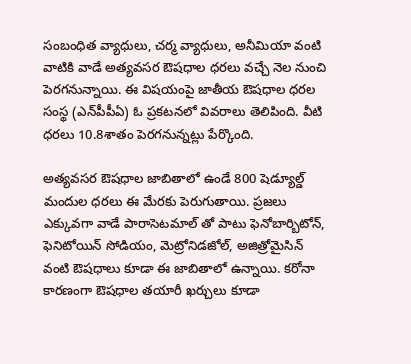సంబంధిత వ్యాధులు, చర్మ వ్యాధులు, అనీమియా వంటి వాటికి వాడే అత్యవసర ఔషధాల ధరలు వ‌చ్చే నెల నుంచి పెర‌గ‌నున్నాయి. ఈ విష‌యంపై జాతీయ ఔషధాల ధరల సంస్థ (ఎన్‌పీపీఏ) ఓ ప్రకటనలో వివ‌రాలు తెలిపింది. వీటి ధరలు 10.8శాతం పెరగనున్నట్లు పేర్కొంది.

అత్యవసర ఔషధాల జాబితాలో ఉండే 800 షెడ్యూల్డ్‌ మందుల ధరలు ఈ మేర‌కు పెరుగుతాయి. ప్ర‌జ‌లు ఎక్కువగా వాడే పారాసెటమాల్ తో పాటు ఫెనోబార్బిటోన్‌, ఫెనిటోయిన్‌ సోడియం, మెట్రోనిడజోల్, అజిత్రోమైసిన్ వంటి ఔషధాలు కూడా ఈ జాబితాలో ఉన్నాయి. క‌రోనా కార‌ణంగా ఔష‌ధాల‌ తయారీ ఖర్చులు కూడా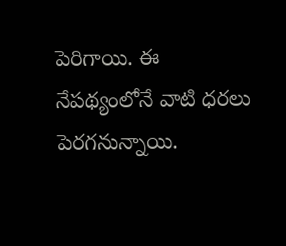పెరిగాయి. ఈ నేప‌థ్యంలోనే వాటి ధ‌ర‌లు పెర‌గ‌నున్నాయి.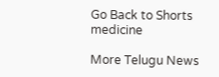Go Back to Shorts
medicine

More Telugu News